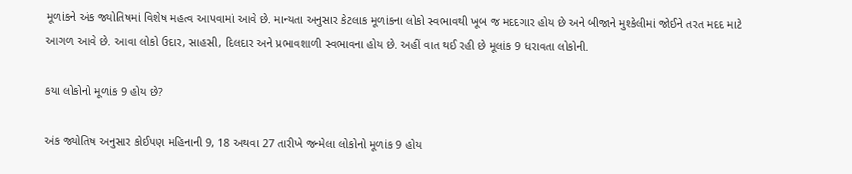મૂળાંકને અંક જ્યોતિષમાં વિશેષ મહત્વ આપવામાં આવે છે. માન્યતા અનુસાર કેટલાક મૂળાંકના લોકો સ્વભાવથી ખૂબ જ મદદગાર હોય છે અને બીજાને મુશ્કેલીમાં જોઈને તરત મદદ માટે આગળ આવે છે. આવા લોકો ઉદાર, સાહસી, દિલદાર અને પ્રભાવશાળી સ્વભાવના હોય છે. અહીં વાત થઈ રહી છે મૂલાંક 9 ધરાવતા લોકોની.

કયા લોકોનો મૂળાંક 9 હોય છે?

અંક જ્યોતિષ અનુસાર કોઈપણ મહિનાની 9, 18 અથવા 27 તારીખે જન્મેલા લોકોનો મૂળાંક 9 હોય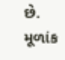છે. મૂળાંક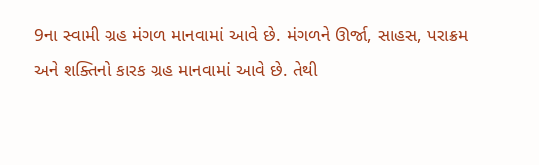9ના સ્વામી ગ્રહ મંગળ માનવામાં આવે છે. મંગળને ઊર્જા, સાહસ, પરાક્રમ અને શક્તિનો કારક ગ્રહ માનવામાં આવે છે. તેથી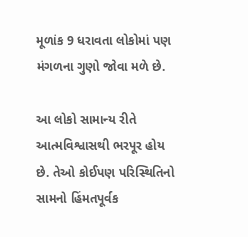મૂળાંક 9 ધરાવતા લોકોમાં પણ મંગળના ગુણો જોવા મળે છે.

આ લોકો સામાન્ય રીતે આત્મવિશ્વાસથી ભરપૂર હોય છે. તેઓ કોઈપણ પરિસ્થિતિનો સામનો હિંમતપૂર્વક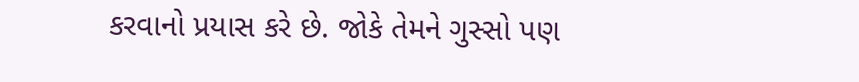કરવાનો પ્રયાસ કરે છે. જોકે તેમને ગુસ્સો પણ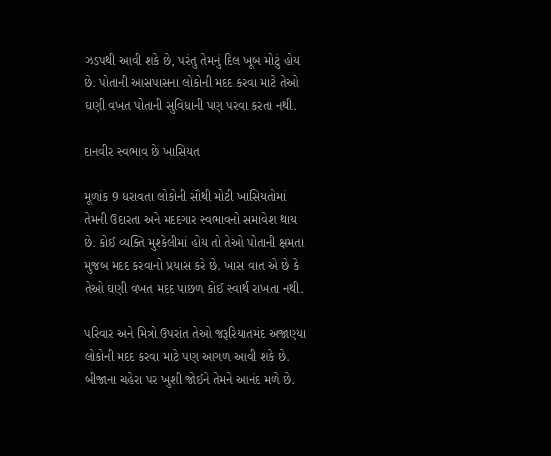ઝડપથી આવી શકે છે, પરંતુ તેમનું દિલ ખૂબ મોટું હોય છે. પોતાની આસપાસના લોકોની મદદ કરવા માટે તેઓ ઘણી વખત પોતાની સુવિધાની પણ પરવા કરતા નથી.

દાનવીર સ્વભાવ છે ખાસિયત

મૂળાંક 9 ધરાવતા લોકોની સૌથી મોટી ખાસિયતોમાં તેમની ઉદારતા અને મદદગાર સ્વભાવનો સમાવેશ થાય છે. કોઈ વ્યક્તિ મુશ્કેલીમાં હોય તો તેઓ પોતાની ક્ષમતા મુજબ મદદ કરવાનો પ્રયાસ કરે છે. ખાસ વાત એ છે કે તેઓ ઘણી વખત મદદ પાછળ કોઈ સ્વાર્થ રાખતા નથી.

પરિવાર અને મિત્રો ઉપરાંત તેઓ જરૂરિયાતમંદ અજાણ્યા લોકોની મદદ કરવા માટે પણ આગળ આવી શકે છે. બીજાના ચહેરા પર ખુશી જોઈને તેમને આનંદ મળે છે.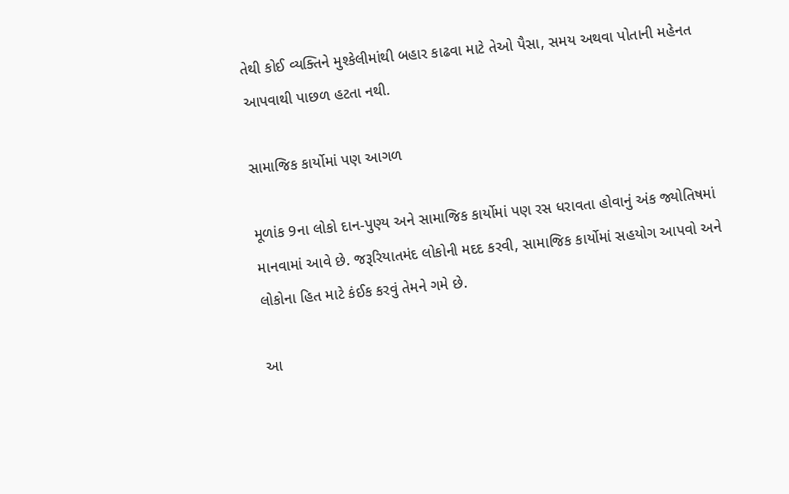તેથી કોઈ વ્યક્તિને મુશ્કેલીમાંથી બહાર કાઢવા માટે તેઓ પૈસા, સમય અથવા પોતાની મહેનત આપવાથી પાછળ હટતા નથી.

સામાજિક કાર્યોમાં પણ આગળ

મૂળાંક 9ના લોકો દાન-પુણ્ય અને સામાજિક કાર્યોમાં પણ રસ ધરાવતા હોવાનું અંક જ્યોતિષમાં માનવામાં આવે છે. જરૂરિયાતમંદ લોકોની મદદ કરવી, સામાજિક કાર્યોમાં સહયોગ આપવો અને લોકોના હિત માટે કંઈક કરવું તેમને ગમે છે.

આ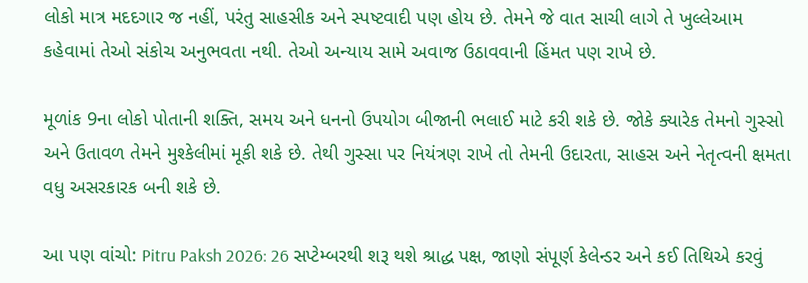લોકો માત્ર મદદગાર જ નહીં, પરંતુ સાહસીક અને સ્પષ્ટવાદી પણ હોય છે. તેમને જે વાત સાચી લાગે તે ખુલ્લેઆમ કહેવામાં તેઓ સંકોચ અનુભવતા નથી. તેઓ અન્યાય સામે અવાજ ઉઠાવવાની હિંમત પણ રાખે છે.

મૂળાંક 9ના લોકો પોતાની શક્તિ, સમય અને ધનનો ઉપયોગ બીજાની ભલાઈ માટે કરી શકે છે. જોકે ક્યારેક તેમનો ગુસ્સો અને ઉતાવળ તેમને મુશ્કેલીમાં મૂકી શકે છે. તેથી ગુસ્સા પર નિયંત્રણ રાખે તો તેમની ઉદારતા, સાહસ અને નેતૃત્વની ક્ષમતા વધુ અસરકારક બની શકે છે.

આ પણ વાંચો: Pitru Paksh 2026: 26 સપ્ટેમ્બરથી શરૂ થશે શ્રાદ્ધ પક્ષ, જાણો સંપૂર્ણ કેલેન્ડર અને કઈ તિથિએ કરવું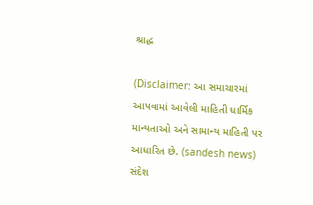શ્રાદ્ધ

(Disclaimer: આ સમાચારમાં આપવામાં આવેલી માહિતી ધાર્મિક માન્યતાઓ અને સામાન્ય માહિતી પર આધારિત છે. (sandesh news) સંદેશ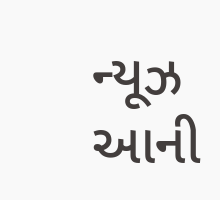ન્યૂઝ આની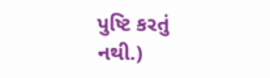પુષ્ટિ કરતું નથી.)